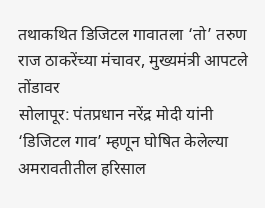तथाकथित डिजिटल गावातला ‘तो’ तरुण राज ठाकरेंच्या मंचावर, मुख्यमंत्री आपटले तोंडावर
सोलापूर: पंतप्रधान नरेंद्र मोदी यांनी ‘डिजिटल गाव’ म्हणून घोषित केलेल्या अमरावतीतील हरिसाल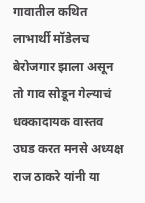गावातील कथित लाभार्थी मॉडेलच बेरोजगार झाला असून तो गाव सोडून गेल्याचं धक्कादायक वास्तव उघड करत मनसे अध्यक्ष राज ठाकरे यांनी या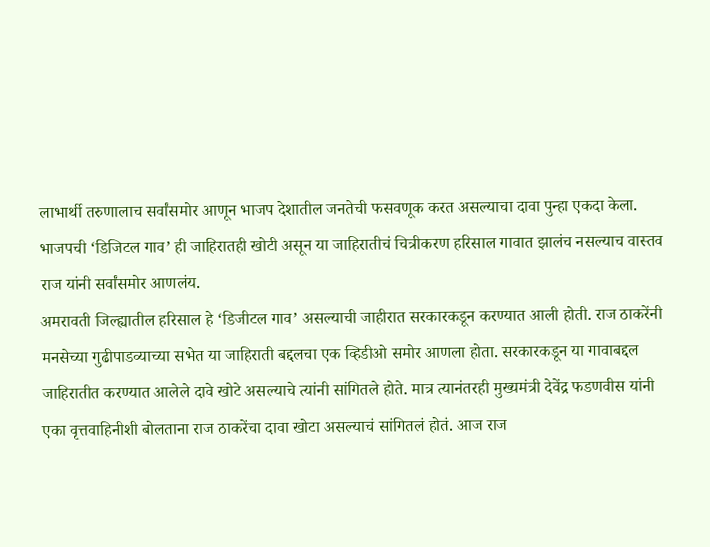लाभार्थी तरुणालाच सर्वांसमोर आणून भाजप देशातील जनतेची फसवणूक करत असल्याचा दावा पुन्हा एकदा केला. भाजपची ‘डिजिटल गाव’ ही जाहिरातही खोटी असून या जाहिरातीचं चित्रीकरण हरिसाल गावात झालंच नसल्याच वास्तव राज यांनी सर्वांसमोर आणलंय.
अमरावती जिल्ह्यातील हरिसाल हे ‘डिजीटल गाव’ असल्याची जाहीरात सरकारकडून करण्यात आली होती. राज ठाकरेंनी मनसेच्या गुढीपाडव्याच्या सभेत या जाहिराती बद्दलचा एक व्हिडीओ समोर आणला होता. सरकारकडून या गावाबद्दल जाहिरातीत करण्यात आलेले दावे खोटे असल्याचे त्यांनी सांगितले होते. मात्र त्यानंतरही मुख्यमंत्री देवेंद्र फडणवीस यांनी एका वृत्तवाहिनीशी बोलताना राज ठाकरेंचा दावा खोटा असल्याचं सांगितलं होतं. आज राज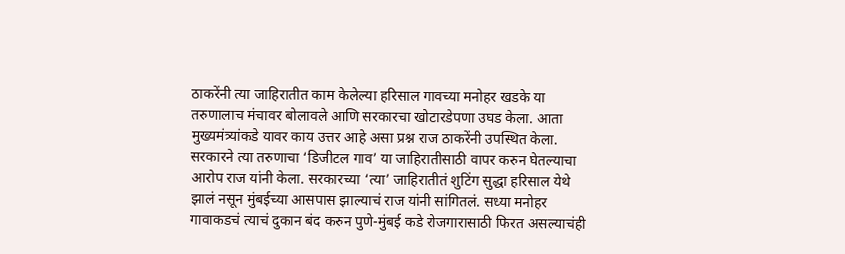ठाकरेंनी त्या जाहिरातीत काम केलेल्या हरिसाल गावच्या मनोहर खडके या तरुणालाच मंचावर बोलावले आणि सरकारचा खोटारडेपणा उघड केला. आता मुख्यमंत्र्यांकडे यावर काय उत्तर आहे असा प्रश्न राज ठाकरेंनी उपस्थित केला.
सरकारने त्या तरुणाचा ‘डिजीटल गाव’ या जाहिरातीसाठी वापर करुन घेतल्याचा आरोप राज यांनी केला. सरकारच्या ‘त्या’ जाहिरातीतं शुटिंग सुद्धा हरिसाल येथे झालं नसून मुंबईच्या आसपास झाल्याचं राज यांनी सांगितलं. सध्या मनोहर गावाकडचं त्याचं दुकान बंद करुन पुणे-मुंबई कडे रोजगारासाठी फिरत असल्याचंही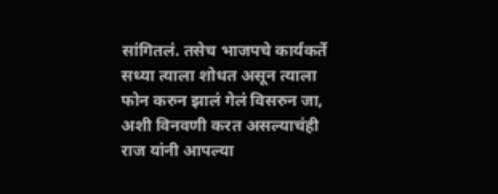सांगितलं. तसेच भाजपचे कार्यकर्ते सध्या त्याला शोधत असून त्याला फोन करुन झालं गेलं विसरुन जा, अशी विनवणी करत असल्याचंही राज यांनी आपल्या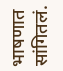भाषणात सांगितलं.